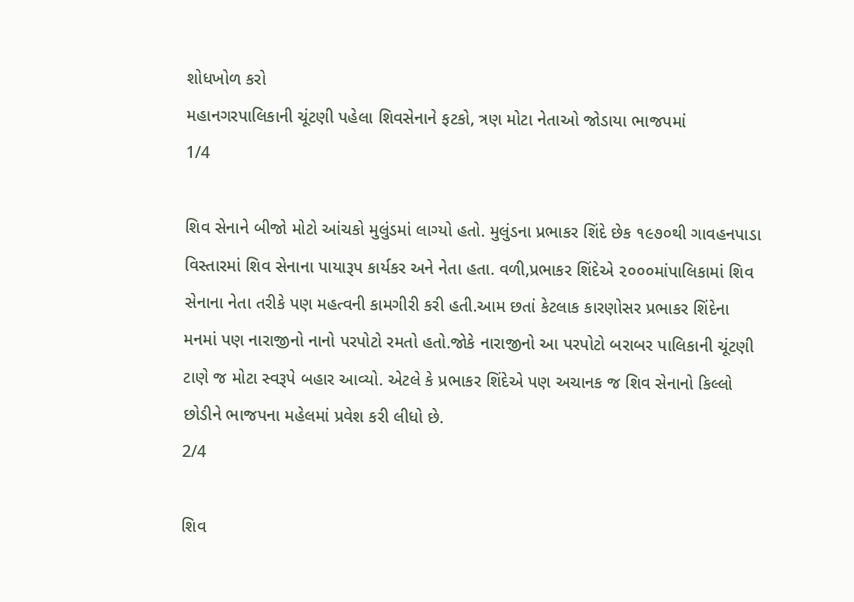શોધખોળ કરો
મહાનગરપાલિકાની ચૂંટણી પહેલા શિવસેનાને ફટકો, ત્રણ મોટા નેતાઓ જોડાયા ભાજપમાં
1/4

શિવ સેનાને બીજો મોટો આંચકો મુલુંડમાં લાગ્યો હતો. મુલુંડના પ્રભાકર શિંદે છેક ૧૯૭૦થી ગાવહનપાડા વિસ્તારમાં શિવ સેનાના પાયારૂપ કાર્યકર અને નેતા હતા. વળી,પ્રભાકર શિંદેએ ૨૦૦૦માંપાલિકામાં શિવ સેનાના નેતા તરીકે પણ મહત્વની કામગીરી કરી હતી.આમ છતાં કેટલાક કારણોસર પ્રભાકર શિંદેના મનમાં પણ નારાજીનો નાનો પરપોટો રમતો હતો.જોકે નારાજીનો આ પરપોટો બરાબર પાલિકાની ચૂંટણી ટાણે જ મોટા સ્વરૂપે બહાર આવ્યો. એટલે કે પ્રભાકર શિંદેએ પણ અચાનક જ શિવ સેનાનો કિલ્લો છોડીને ભાજપના મહેલમાં પ્રવેશ કરી લીધો છે.
2/4

શિવ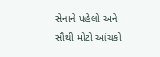સેનાને પહેલો અને સૌથી મોટો આંચકો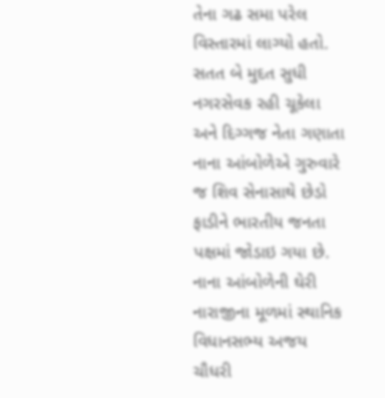તેના ગઢ સમા પરેલ વિસ્તારમાં લાગ્યો હતો. સતત બે મુદત સુધી નગરસેવક રહી ચૂકેલા અને દિગ્ગજ નેતા ગણાતા નાના આંબોળેએ ગુરુવારે જ શિવ સેનાસાથે છેડો ફાડીને ભારતીય જનતા પક્ષમાં જોડાઇ ગયા છે. નાના આંબોળેની ઘેરી નારાજીના મૂળમાં સ્થાનિક વિધાનસભ્ય અજય ચૌધરી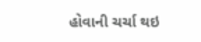હોવાની ચર્ચા થઇ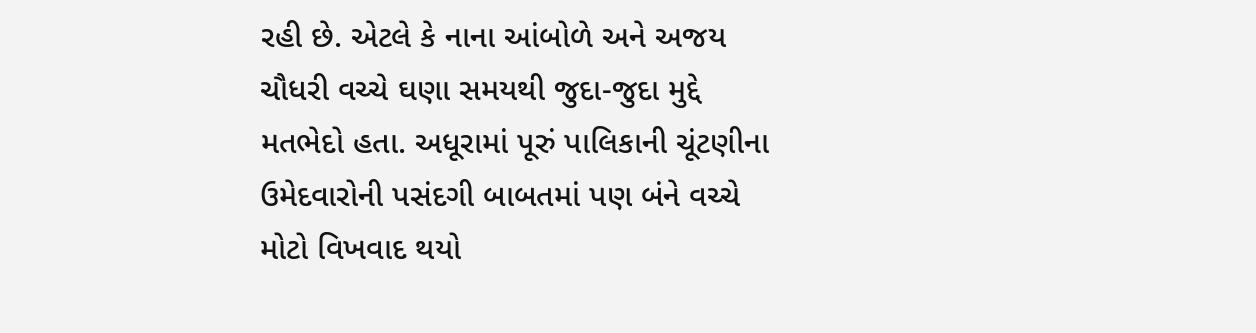રહી છે. એટલે કે નાના આંબોળે અને અજય ચૌધરી વચ્ચે ઘણા સમયથી જુદા-જુદા મુદ્દે મતભેદો હતા. અધૂરામાં પૂરું પાલિકાની ચૂંટણીના ઉમેદવારોની પસંદગી બાબતમાં પણ બંને વચ્ચે મોટો વિખવાદ થયો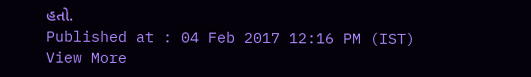હતો.
Published at : 04 Feb 2017 12:16 PM (IST)
View More